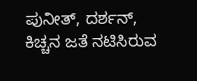ಪುನೀತ್, ದರ್ಶನ್, ಕಿಚ್ಚನ ಜತೆ ನಟಿಸಿರುವ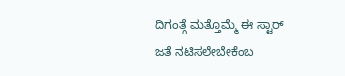ದಿಗಂತ್ಗೆ ಮತ್ತೊಮ್ಮೆ ಈ ಸ್ಟಾರ್ ಜತೆ ನಟಿಸಲೇಬೇಕೆಂಬ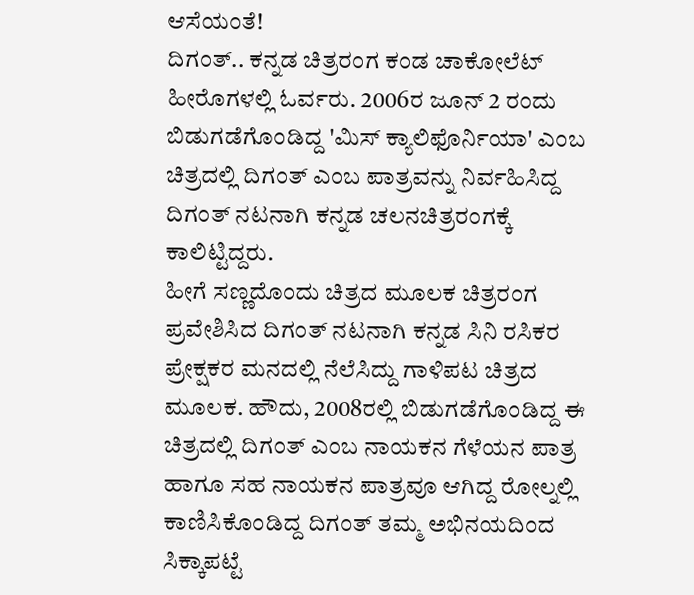ಆಸೆಯಂತೆ!
ದಿಗಂತ್.. ಕನ್ನಡ ಚಿತ್ರರಂಗ ಕಂಡ ಚಾಕೋಲೆಟ್ ಹೀರೊಗಳಲ್ಲಿ ಓರ್ವರು. 2006ರ ಜೂನ್ 2 ರಂದು ಬಿಡುಗಡೆಗೊಂಡಿದ್ದ 'ಮಿಸ್ ಕ್ಯಾಲಿಫೊರ್ನಿಯಾ' ಎಂಬ ಚಿತ್ರದಲ್ಲಿ ದಿಗಂತ್ ಎಂಬ ಪಾತ್ರವನ್ನು ನಿರ್ವಹಿಸಿದ್ದ ದಿಗಂತ್ ನಟನಾಗಿ ಕನ್ನಡ ಚಲನಚಿತ್ರರಂಗಕ್ಕೆ ಕಾಲಿಟ್ಟಿದ್ದರು.
ಹೀಗೆ ಸಣ್ಣದೊಂದು ಚಿತ್ರದ ಮೂಲಕ ಚಿತ್ರರಂಗ ಪ್ರವೇಶಿಸಿದ ದಿಗಂತ್ ನಟನಾಗಿ ಕನ್ನಡ ಸಿನಿ ರಸಿಕರ ಪ್ರೇಕ್ಷಕರ ಮನದಲ್ಲಿ ನೆಲೆಸಿದ್ದು ಗಾಳಿಪಟ ಚಿತ್ರದ ಮೂಲಕ. ಹೌದು, 2008ರಲ್ಲಿ ಬಿಡುಗಡೆಗೊಂಡಿದ್ದ ಈ ಚಿತ್ರದಲ್ಲಿ ದಿಗಂತ್ ಎಂಬ ನಾಯಕನ ಗೆಳೆಯನ ಪಾತ್ರ ಹಾಗೂ ಸಹ ನಾಯಕನ ಪಾತ್ರವೂ ಆಗಿದ್ದ ರೋಲ್ನಲ್ಲಿ ಕಾಣಿಸಿಕೊಂಡಿದ್ದ ದಿಗಂತ್ ತಮ್ಮ ಅಭಿನಯದಿಂದ ಸಿಕ್ಕಾಪಟ್ಟೆ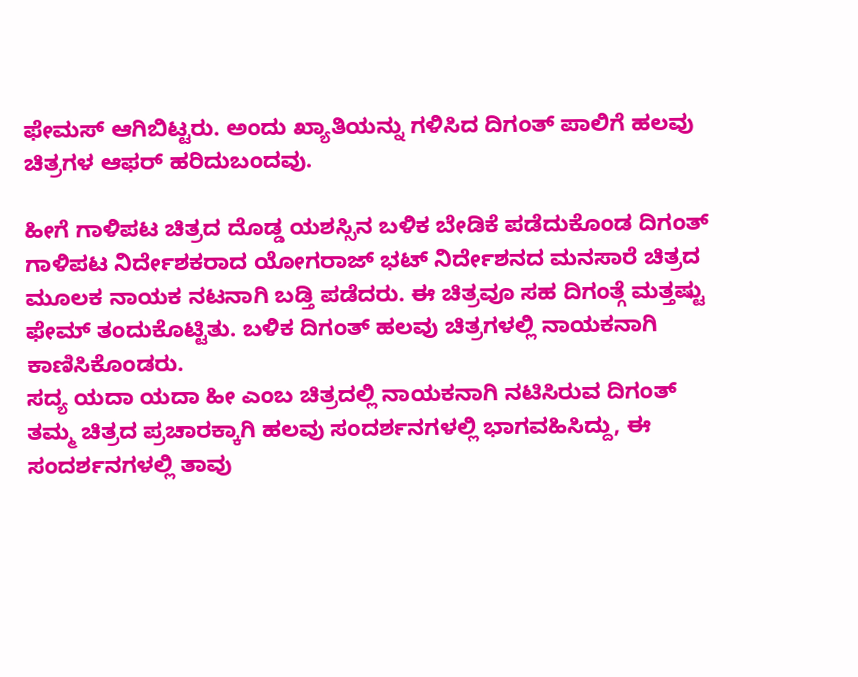ಫೇಮಸ್ ಆಗಿಬಿಟ್ಟರು. ಅಂದು ಖ್ಯಾತಿಯನ್ನು ಗಳಿಸಿದ ದಿಗಂತ್ ಪಾಲಿಗೆ ಹಲವು ಚಿತ್ರಗಳ ಆಫರ್ ಹರಿದುಬಂದವು.

ಹೀಗೆ ಗಾಳಿಪಟ ಚಿತ್ರದ ದೊಡ್ಡ ಯಶಸ್ಸಿನ ಬಳಿಕ ಬೇಡಿಕೆ ಪಡೆದುಕೊಂಡ ದಿಗಂತ್ ಗಾಳಿಪಟ ನಿರ್ದೇಶಕರಾದ ಯೋಗರಾಜ್ ಭಟ್ ನಿರ್ದೇಶನದ ಮನಸಾರೆ ಚಿತ್ರದ ಮೂಲಕ ನಾಯಕ ನಟನಾಗಿ ಬಡ್ತಿ ಪಡೆದರು. ಈ ಚಿತ್ರವೂ ಸಹ ದಿಗಂತ್ಗೆ ಮತ್ತಷ್ಟು ಫೇಮ್ ತಂದುಕೊಟ್ಟಿತು. ಬಳಿಕ ದಿಗಂತ್ ಹಲವು ಚಿತ್ರಗಳಲ್ಲಿ ನಾಯಕನಾಗಿ ಕಾಣಿಸಿಕೊಂಡರು.
ಸದ್ಯ ಯದಾ ಯದಾ ಹೀ ಎಂಬ ಚಿತ್ರದಲ್ಲಿ ನಾಯಕನಾಗಿ ನಟಿಸಿರುವ ದಿಗಂತ್ ತಮ್ಮ ಚಿತ್ರದ ಪ್ರಚಾರಕ್ಕಾಗಿ ಹಲವು ಸಂದರ್ಶನಗಳಲ್ಲಿ ಭಾಗವಹಿಸಿದ್ದು, ಈ ಸಂದರ್ಶನಗಳಲ್ಲಿ ತಾವು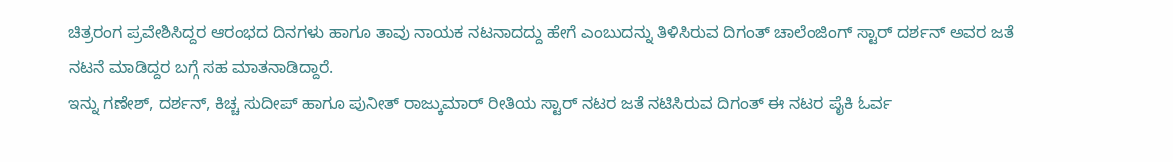ಚಿತ್ರರಂಗ ಪ್ರವೇಶಿಸಿದ್ದರ ಆರಂಭದ ದಿನಗಳು ಹಾಗೂ ತಾವು ನಾಯಕ ನಟನಾದದ್ದು ಹೇಗೆ ಎಂಬುದನ್ನು ತಿಳಿಸಿರುವ ದಿಗಂತ್ ಚಾಲೆಂಜಿಂಗ್ ಸ್ಟಾರ್ ದರ್ಶನ್ ಅವರ ಜತೆ ನಟನೆ ಮಾಡಿದ್ದರ ಬಗ್ಗೆ ಸಹ ಮಾತನಾಡಿದ್ದಾರೆ.
ಇನ್ನು ಗಣೇಶ್, ದರ್ಶನ್, ಕಿಚ್ಚ ಸುದೀಪ್ ಹಾಗೂ ಪುನೀತ್ ರಾಜ್ಕುಮಾರ್ ರೀತಿಯ ಸ್ಟಾರ್ ನಟರ ಜತೆ ನಟಿಸಿರುವ ದಿಗಂತ್ ಈ ನಟರ ಪೈಕಿ ಓರ್ವ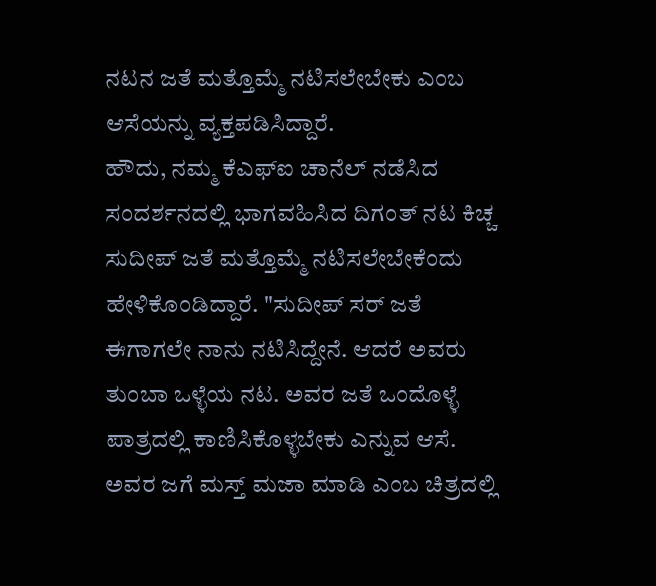ನಟನ ಜತೆ ಮತ್ತೊಮ್ಮೆ ನಟಿಸಲೇಬೇಕು ಎಂಬ ಆಸೆಯನ್ನು ವ್ಯಕ್ತಪಡಿಸಿದ್ದಾರೆ.
ಹೌದು, ನಮ್ಮ ಕೆಎಫ್ಐ ಚಾನೆಲ್ ನಡೆಸಿದ ಸಂದರ್ಶನದಲ್ಲಿ ಭಾಗವಹಿಸಿದ ದಿಗಂತ್ ನಟ ಕಿಚ್ಚ ಸುದೀಪ್ ಜತೆ ಮತ್ತೊಮ್ಮೆ ನಟಿಸಲೇಬೇಕೆಂದು ಹೇಳಿಕೊಂಡಿದ್ದಾರೆ. "ಸುದೀಪ್ ಸರ್ ಜತೆ ಈಗಾಗಲೇ ನಾನು ನಟಿಸಿದ್ದೇನೆ. ಆದರೆ ಅವರು ತುಂಬಾ ಒಳ್ಳೆಯ ನಟ. ಅವರ ಜತೆ ಒಂದೊಳ್ಳೆ ಪಾತ್ರದಲ್ಲಿ ಕಾಣಿಸಿಕೊಳ್ಳಬೇಕು ಎನ್ನುವ ಆಸೆ. ಅವರ ಜಗೆ ಮಸ್ತ್ ಮಜಾ ಮಾಡಿ ಎಂಬ ಚಿತ್ರದಲ್ಲಿ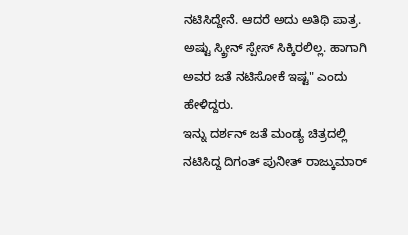ನಟಿಸಿದ್ದೇನೆ. ಆದರೆ ಅದು ಅತಿಥಿ ಪಾತ್ರ. ಅಷ್ಟು ಸ್ಕ್ರೀನ್ ಸ್ಪೇಸ್ ಸಿಕ್ಕಿರಲಿಲ್ಲ. ಹಾಗಾಗಿ ಅವರ ಜತೆ ನಟಿಸೋಕೆ ಇಷ್ಟ" ಎಂದು ಹೇಳಿದ್ದರು.
ಇನ್ನು ದರ್ಶನ್ ಜತೆ ಮಂಡ್ಯ ಚಿತ್ರದಲ್ಲಿ ನಟಿಸಿದ್ದ ದಿಗಂತ್ ಪುನೀತ್ ರಾಜ್ಕುಮಾರ್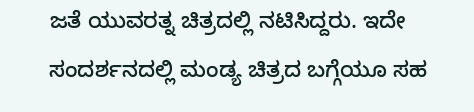ಜತೆ ಯುವರತ್ನ ಚಿತ್ರದಲ್ಲಿ ನಟಿಸಿದ್ದರು. ಇದೇ ಸಂದರ್ಶನದಲ್ಲಿ ಮಂಡ್ಯ ಚಿತ್ರದ ಬಗ್ಗೆಯೂ ಸಹ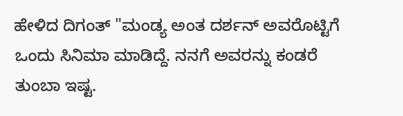ಹೇಳಿದ ದಿಗಂತ್ "ಮಂಡ್ಯ ಅಂತ ದರ್ಶನ್ ಅವರೊಟ್ಟಿಗೆ ಒಂದು ಸಿನಿಮಾ ಮಾಡಿದ್ದೆ. ನನಗೆ ಅವರನ್ನು ಕಂಡರೆ ತುಂಬಾ ಇಷ್ಟ.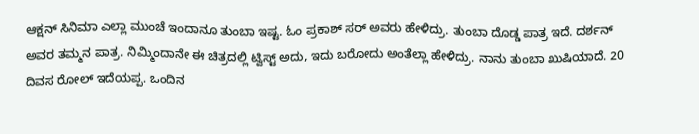ಆಕ್ಷನ್ ಸಿನಿಮಾ ಎಲ್ಲಾ ಮುಂಚೆ ಇಂದಾನೂ ತುಂಬಾ ಇಷ್ಟ. ಓಂ ಪ್ರಕಾಶ್ ಸರ್ ಅವರು ಹೇಳಿದ್ರು. ತುಂಬಾ ದೊಡ್ಡ ಪಾತ್ರ ಇದೆ. ದರ್ಶನ್ ಅವರ ತಮ್ಮನ ಪಾತ್ರ. ನಿಮ್ಮಿಂದಾನೇ ಈ ಚಿತ್ರದಲ್ಲಿ ಟ್ವಿಸ್ಟ್ ಅದು, ಇದು ಬರೋದು ಅಂತೆಲ್ಲಾ ಹೇಳಿದ್ರು. ನಾನು ತುಂಬಾ ಖುಷಿಯಾದೆ. 20 ದಿವಸ ರೋಲ್ ಇದೆಯಪ್ಪ. ಒಂದಿನ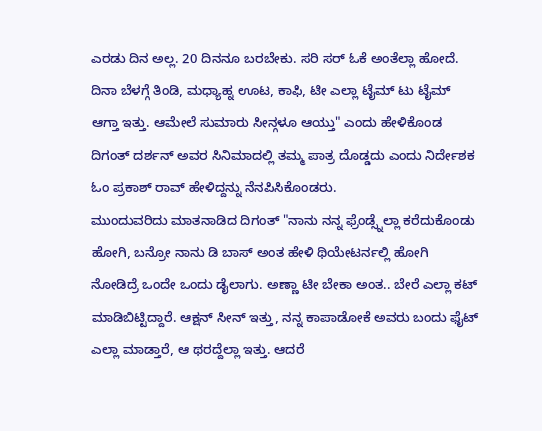ಎರಡು ದಿನ ಅಲ್ಲ. 20 ದಿನನೂ ಬರಬೇಕು. ಸರಿ ಸರ್ ಓಕೆ ಅಂತೆಲ್ಲಾ ಹೋದೆ. ದಿನಾ ಬೆಳಗ್ಗೆ ತಿಂಡಿ, ಮಧ್ಯಾಹ್ನ ಊಟ, ಕಾಫಿ, ಟೀ ಎಲ್ಲಾ ಟೈಮ್ ಟು ಟೈಮ್ ಆಗ್ತಾ ಇತ್ತು. ಆಮೇಲೆ ಸುಮಾರು ಸೀನ್ಗಳೂ ಆಯ್ತು" ಎಂದು ಹೇಳಿಕೊಂಡ ದಿಗಂತ್ ದರ್ಶನ್ ಅವರ ಸಿನಿಮಾದಲ್ಲಿ ತಮ್ಮ ಪಾತ್ರ ದೊಡ್ಡದು ಎಂದು ನಿರ್ದೇಶಕ ಓಂ ಪ್ರಕಾಶ್ ರಾವ್ ಹೇಳಿದ್ದನ್ನು ನೆನಪಿಸಿಕೊಂಡರು.
ಮುಂದುವರಿದು ಮಾತನಾಡಿದ ದಿಗಂತ್ "ನಾನು ನನ್ನ ಫ್ರೆಂಡ್ಸ್ನೆಲ್ಲಾ ಕರೆದುಕೊಂಡು ಹೋಗಿ, ಬನ್ರೋ ನಾನು ಡಿ ಬಾಸ್ ಅಂತ ಹೇಳಿ ಥಿಯೇಟರ್ನಲ್ಲಿ ಹೋಗಿ ನೋಡಿದ್ರೆ ಒಂದೇ ಒಂದು ಡೈಲಾಗು. ಅಣ್ಣಾ ಟೀ ಬೇಕಾ ಅಂತ.. ಬೇರೆ ಎಲ್ಲಾ ಕಟ್ ಮಾಡಿಬಿಟ್ಟಿದ್ದಾರೆ. ಆಕ್ಷನ್ ಸೀನ್ ಇತ್ತು, ನನ್ನ ಕಾಪಾಡೋಕೆ ಅವರು ಬಂದು ಫೈಟ್ ಎಲ್ಲಾ ಮಾಡ್ತಾರೆ, ಆ ಥರದ್ದೆಲ್ಲಾ ಇತ್ತು. ಆದರೆ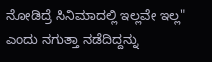ನೋಡಿದ್ರೆ ಸಿನಿಮಾದಲ್ಲಿ ಇಲ್ಲವೇ ಇಲ್ಲ" ಎಂದು ನಗುತ್ತಾ ನಡೆದಿದ್ದನ್ನು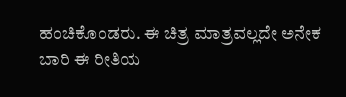ಹಂಚಿಕೊಂಡರು. ಈ ಚಿತ್ರ ಮಾತ್ರವಲ್ಲದೇ ಅನೇಕ ಬಾರಿ ಈ ರೀತಿಯ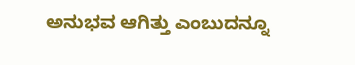ಅನುಭವ ಆಗಿತ್ತು ಎಂಬುದನ್ನೂ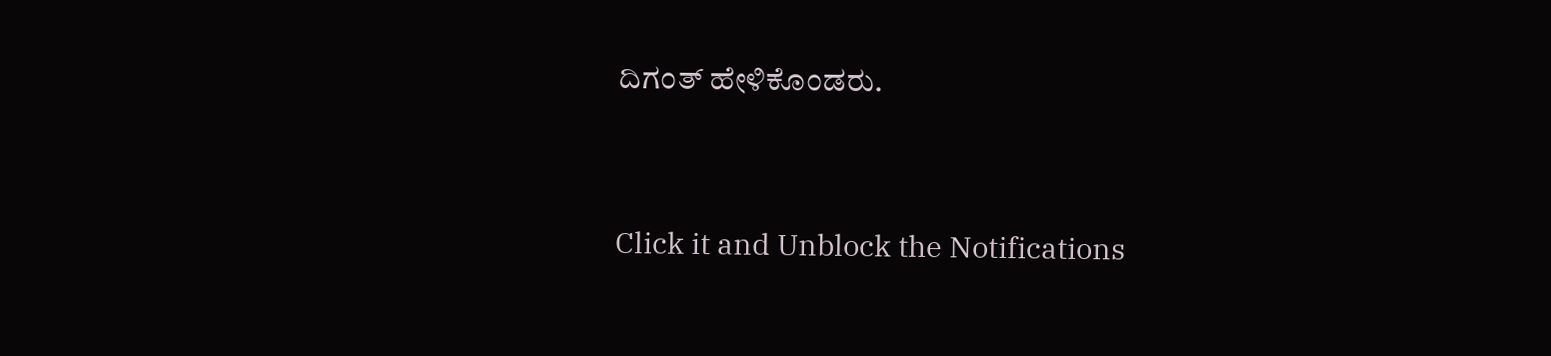ದಿಗಂತ್ ಹೇಳಿಕೊಂಡರು.


Click it and Unblock the Notifications